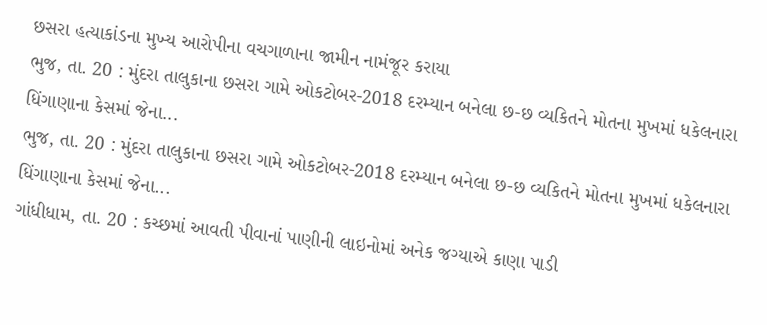છસરા હત્યાકાંડના મુખ્ય આરોપીના વચગાળાના જામીન નામંજૂર કરાયા
ભુજ, તા. 20 : મુંદરા તાલુકાના છસરા ગામે ઓકટોબર-2018 દરમ્યાન બનેલા છ-છ વ્યકિતને મોતના મુખમાં ધકેલનારા ધિંગાણાના કેસમાં જેના...
ભુજ, તા. 20 : મુંદરા તાલુકાના છસરા ગામે ઓકટોબર-2018 દરમ્યાન બનેલા છ-છ વ્યકિતને મોતના મુખમાં ધકેલનારા ધિંગાણાના કેસમાં જેના...
ગાંધીધામ, તા. 20 : કચ્છમાં આવતી પીવાનાં પાણીની લાઇનોમાં અનેક જગ્યાએ કાણા પાડી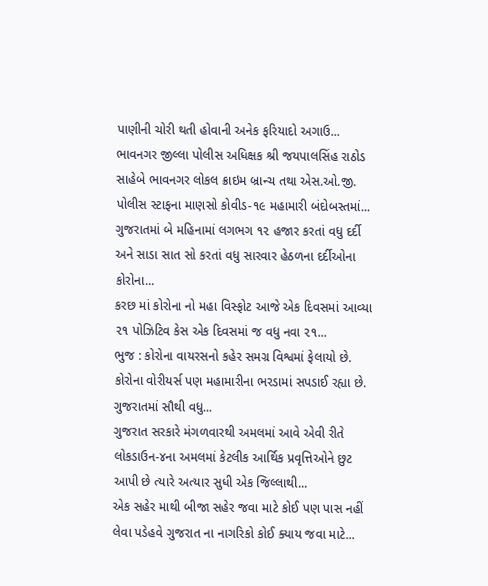પાણીની ચોરી થતી હોવાની અનેક ફરિયાદો અગાઉ...
ભાવનગર જીલ્લા પોલીસ અધિક્ષક શ્રી જયપાલસિંહ રાઠોડ સાહેબે ભાવનગર લોકલ ક્રાઇમ બ્રાન્ચ તથા એસ.ઓ.જી. પોલીસ સ્ટાફના માણસો કોવીડ-૧૯ મહામારી બંદોબસ્તમાં...
ગુજરાતમાં બે મહિનામાં લગભગ ૧૨ હજાર કરતાં વધુ દર્દી અને સાડા સાત સો કરતાં વધુ સારવાર હેઠળના દર્દીઓના કોરોના...
કરછ માં કોરોના નો મહા વિસ્ફોટ આજે એક દિવસમાં આવ્યા ૨૧ પોઝિટિવ કેસ એક દિવસમાં જ વધુ નવા ૨૧...
ભુજ : કોરોના વાયરસનો કહેર સમગ્ર વિશ્વમાં ફેલાયો છે. કોરોના વોરીયર્સ પણ મહામારીના ભરડામાં સપડાઈ રહ્યા છે. ગુજરાતમાં સૌથી વધુ...
ગુજરાત સરકારે મંગળવારથી અમલમાં આવે એવી રીતે લોકડાઉન-૪ના અમલમાં કેટલીક આર્થિક પ્રવૃત્તિઓને છુટ આપી છે ત્યારે અત્યાર સુધી એક જિલ્લાથી...
એક સહેર માથી બીજા સહેર જવા માટે કોઈ પણ પાસ નહીં લેવા પડેહવે ગુજરાત ના નાગરિકો કોઈ ક્યાય જવા માટે...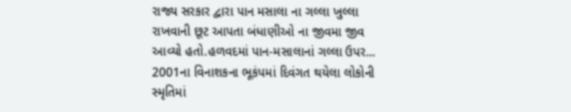રાજ્ય સરકાર દ્વારા પાન મસાલા ના ગલ્લા ખુલ્લા રાખવાની છૂટ આપતા બંધાણીઓ ના જીવમા જીવ આવ્યો હતો.હળવદમાં પાન-મસાલાનાં ગલ્લા ઉપર...
2001ના વિનાશકના ભૂકંપમાં દિવંગત થયેલા લોકોની સ્મૃતિમાં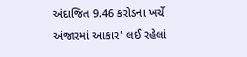અંદાજિત 9.46 કરોડના ખર્ચે અંજારમાં આકાર' લઈ રહેલાં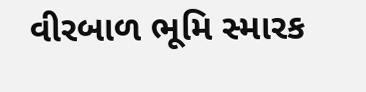વીરબાળ ભૂમિ સ્મારક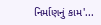નિર્માણનું કામ'...